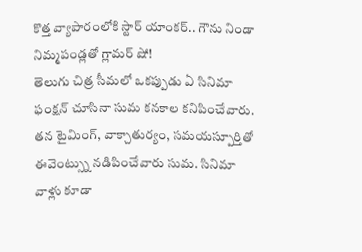కొత్త వ్యాపారంలోకి స్టార్ యాంకర్.. గౌను నిండా నిమ్మపండ్లతో గ్లామర్ షో!
తెలుగు చిత్ర సీమలో ఒకప్పుడు ఏ సినిమా ఫంక్షన్ చూసినా సుమ కనకాల కనిపించేవారు. తన టైమింగ్, వాక్చాతుర్యం, సమయస్పూర్తితో ఈవెంట్స్ను నడిపించేవారు సుమ. సినిమా వాళ్లు కూడా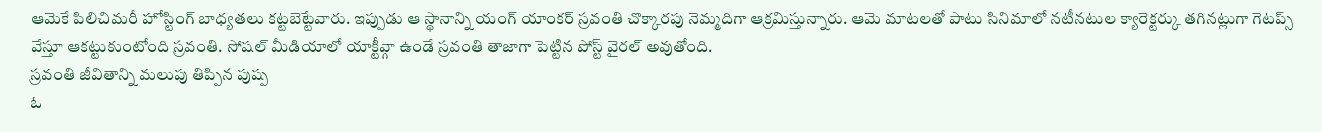ఆమెకే పిలిచిమరీ హోస్టింగ్ బాధ్యతలు కట్టబెట్టేవారు. ఇప్పుడు ఆ స్థానాన్ని యంగ్ యాంకర్ స్రవంతి చొక్కారపు నెమ్మదిగా ఆక్రమిస్తున్నారు. ఆమె మాటలతో పాటు సినిమాలో నటీనటుల క్యారెక్టర్కు తగినట్లుగా గెటప్స్ వేస్తూ ఆకట్టుకుంటోంది స్రవంతి. సోషల్ మీడియాలో యాక్టీవ్గా ఉండే స్రవంతి తాజాగా పెట్టిన పోస్ట్ వైరల్ అవుతోంది.
స్రవంతి జీవితాన్ని మలుపు తిప్పిన పుష్ప
ఓ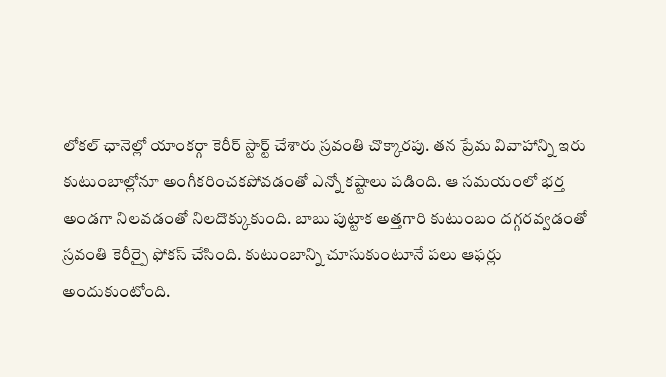లోకల్ ఛానెల్లో యాంకర్గా కెరీర్ స్టార్ట్ చేశారు స్రవంతి చొక్కారపు. తన ప్రేమ వివాహాన్ని ఇరు కుటుంబాల్లోనూ అంగీకరించకపోవడంతో ఎన్నో కష్టాలు పడింది. ఆ సమయంలో భర్త అండగా నిలవడంతో నిలదొక్కుకుంది. బాబు పుట్టాక అత్తగారి కుటుంబం దగ్గరవ్వడంతో స్రవంతి కెరీర్పై ఫోకస్ చేసింది. కుటుంబాన్ని చూసుకుంటూనే పలు ఆఫర్లు అందుకుంటోంది.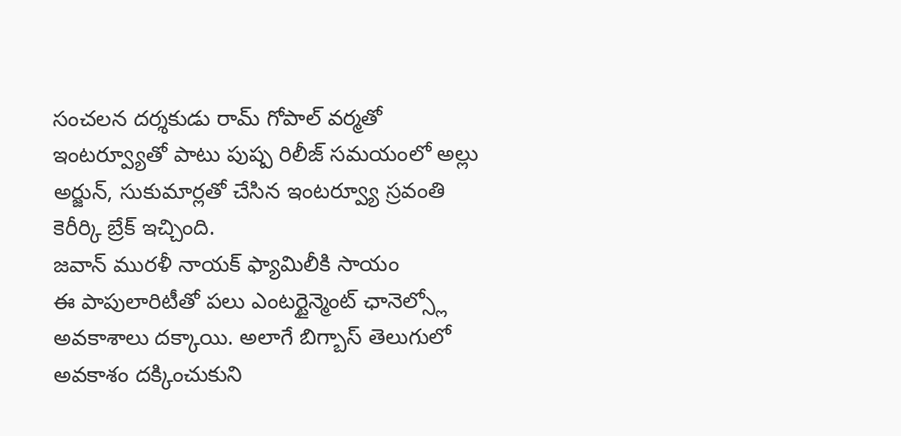సంచలన దర్శకుడు రామ్ గోపాల్ వర్మతో ఇంటర్వ్యూతో పాటు పుష్ప రిలీజ్ సమయంలో అల్లు అర్జున్, సుకుమార్లతో చేసిన ఇంటర్వ్యూ స్రవంతి కెరీర్కి బ్రేక్ ఇచ్చింది.
జవాన్ మురళీ నాయక్ ఫ్యామిలీకి సాయం
ఈ పాపులారిటీతో పలు ఎంటర్టైన్మెంట్ ఛానెల్స్లో అవకాశాలు దక్కాయి. అలాగే బిగ్బాస్ తెలుగులో అవకాశం దక్కించుకుని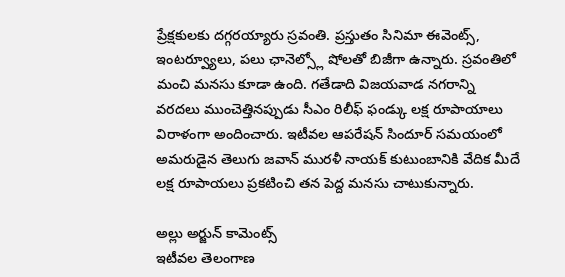ప్రేక్షకులకు దగ్గరయ్యారు స్రవంతి. ప్రస్తుతం సినిమా ఈవెంట్స్, ఇంటర్వ్యూలు, పలు ఛానెల్స్లో షోలతో బిజీగా ఉన్నారు. స్రవంతిలో మంచి మనసు కూడా ఉంది. గతేడాది విజయవాడ నగరాన్ని వరదలు ముంచెత్తినప్పుడు సీఎం రిలీఫ్ ఫండ్కు లక్ష రూపాయాలు విరాళంగా అందించారు. ఇటీవల ఆపరేషన్ సిందూర్ సమయంలో అమరుడైన తెలుగు జవాన్ మురళీ నాయక్ కుటుంబానికి వేదిక మీదే లక్ష రూపాయలు ప్రకటించి తన పెద్ద మనసు చాటుకున్నారు.

అల్లు అర్జున్ కామెంట్స్
ఇటీవల తెలంగాణ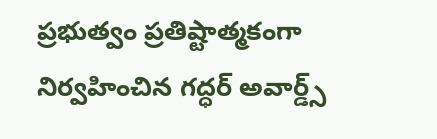ప్రభుత్వం ప్రతిష్టాత్మకంగా నిర్వహించిన గద్ధర్ అవార్డ్స్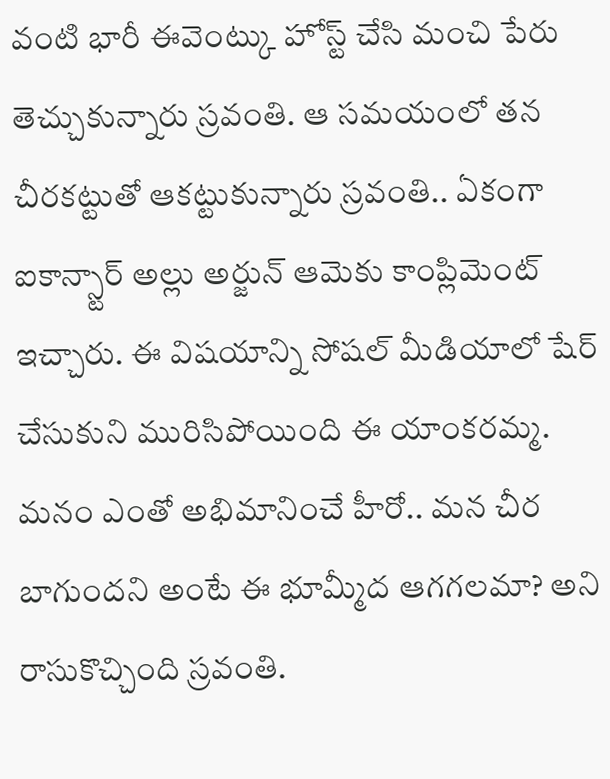వంటి భారీ ఈవెంట్కు హోస్ట్ చేసి మంచి పేరు తెచ్చుకున్నారు స్రవంతి. ఆ సమయంలో తన చీరకట్టుతో ఆకట్టుకున్నారు స్రవంతి.. ఏకంగా ఐకాన్స్టార్ అల్లు అర్జున్ ఆమెకు కాంప్లిమెంట్ ఇచ్చారు. ఈ విషయాన్ని సోషల్ మీడియాలో షేర్ చేసుకుని మురిసిపోయింది ఈ యాంకరమ్మ. మనం ఎంతో అభిమానించే హీరో.. మన చీర బాగుందని అంటే ఈ భూమ్మీద ఆగగలమా? అని రాసుకొచ్చింది స్రవంతి.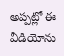అప్పట్లో ఈ వీడియోను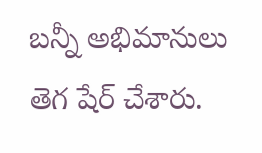బన్నీ అభిమానులు తెగ షేర్ చేశారు.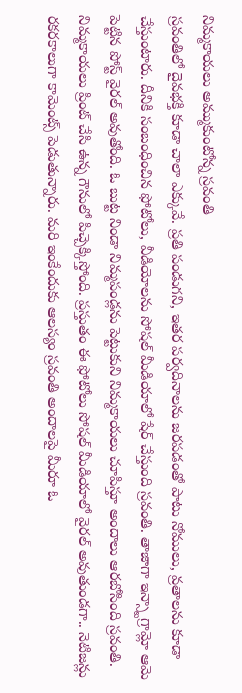నిమ్మకాయలు అమ్ముకుంటోన్న స్రవంతి
స్రవంతిలో దైవభక్తి కూడా చాలా ఎక్కువే. ప్రతి పండుగని, ఇతర పర్వదినాలను జరపడంతో పాటు నోములు, వ్రతాలను కూడా చేస్తుంటారు. దీనికి సంబంధించిన ఫోటోలు, వీడియోలను సోషల్ మీడియాలో షేర్ చేస్తుంది స్రవంతి. తాజాగా ఇన్స్టాగ్రామ్లో ఆమె పెట్టిన పోస్ట్ వైరల్ అవుతోంది. ఓ బుట్ట నిండా నిమ్మపండ్లను పెట్టుకుని నిమ్మకాయలు చూపిస్తూ అందాలు ఆరబోసింది స్రవంతి. నిమ్మకాయలు ప్రింట్ చేసి ఉన్న గౌనులో పిచ్చెక్కిస్తోంది. ప్రస్తుతం ఈ ఫోటోలు సోషల్ మీడియాలో వైరల్ అవుతుండగా.. నెటిజన్లు రకరకాలుగా కామెంట్స్ పెడుతున్నారు. మరి ఇంకేందుకు ఆలస్యం స్రవంతి అందాలపై మీరూ ఓ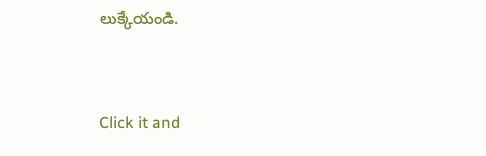లుక్కేయండి.


Click it and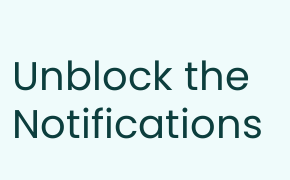Unblock the Notifications